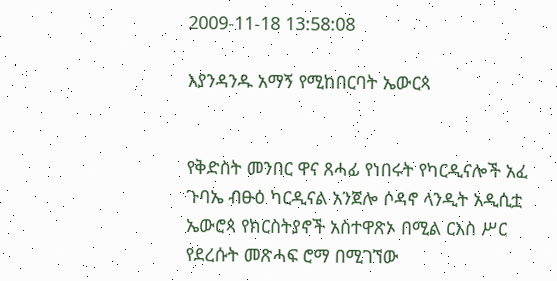2009-11-18 13:58:08

እያንዳንዱ አማኝ የሚከበርባት ኤውርጳ


የቅድስት መንበር ዋና ጸሓፊ የነበሩት የካርዲናሎች አፈ ጉባኤ ብፁዕ ካርዲናል አንጀሎ ሶዳኖ ላንዲት አዲሲቷ ኤውሮጳ የክርስትያኖች አስተዋጽኦ በሚል ርእስ ሥር የደረሱት መጽሓፍ ሮማ በሚገኘው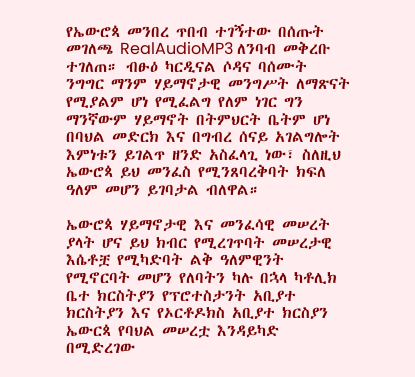የኤውሮጳ መንበረ ጥበብ ተገኝተው በሰጡት መገለጫ RealAudioMP3 ለንባብ መቅረቡ ተገለጠ። ብፁዕ ካርዲናል ሶዳና ባሰሙት ንግግር ማንም ሃይማኖታዊ መንግሥት ለማጽናት የሚያልም ሆነ የሚፈልግ የለም ነገር ግን ማንኛውም ሃይማኖት በትምህርት ቤትም ሆነ በባህል መድርክ እና በግብረ ሰናይ አገልግሎት እምነቱን ይገልጥ ዘንድ አስፈላጊ ነው፣ ስለዚህ ኤውሮጳ ይህ መንፈስ የሚንጸባረቅባት ክፍለ ዓለም መሆን ይገባታል ብለዋል።

ኤውሮጳ ሃይማኖታዊ እና መንፈሳዊ መሠረት ያላት ሆና ይህ ክብር የሚረገጥባት መሠረታዊ እሴቶቿ የሚካድባት ልቅ ዓለምዊንት የሚኖርባት መሆን የለባትን ካሉ በኋላ ካቶሊክ ቤተ ክርስትያን የፕሮተስታንት አቢያተ ክርስትያን እና የኦርቶዶክስ አቢያተ ክርስያን ኤውርጳ የባህል መሠረቷ እንዳይካድ በሚድረገው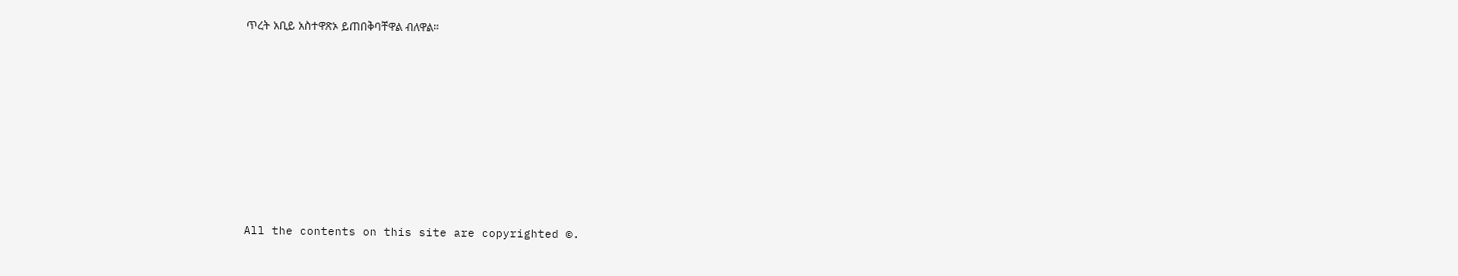ጥረት አቢይ አስተዋጽኦ ይጠበቅባቸዋል ብለዋል።








All the contents on this site are copyrighted ©.